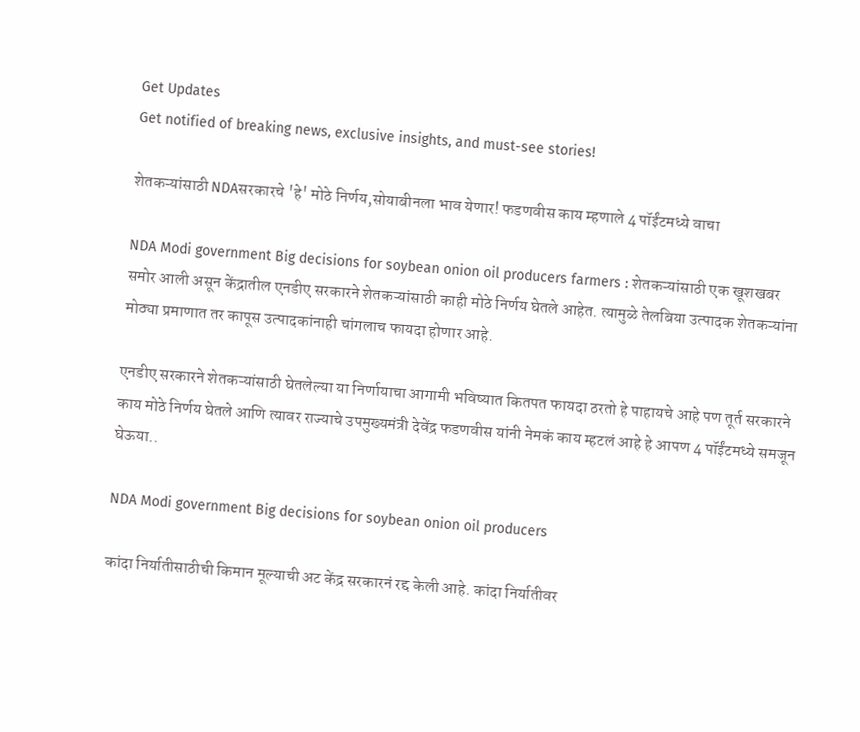Get Updates
Get notified of breaking news, exclusive insights, and must-see stories!

शेतकऱ्यांसाठी NDAसरकारचे 'हे' मोठे निर्णय,सोयाबीनला भाव येणार! फडणवीस काय म्हणाले 4 पॉईंटमध्ये वाचा

NDA Modi government Big decisions for soybean onion oil producers farmers : शेतकऱ्यांसाठी एक खूशखबर समोर आली असून केंद्रातील एनडीए सरकारने शेतकऱ्यांसाठी काही मोठे निर्णय घेतले आहेत. त्यामुळे तेलबिया उत्पादक शेतकऱ्यांना मोठ्या प्रमाणात तर कापूस उत्पादकांनाही चांगलाच फायदा होणार आहे.

एनडीए सरकारने शेतकऱ्यांसाठी घेतलेल्या या निर्णायाचा आगामी भविष्यात कितपत फायदा ठरतो हे पाहायचे आहे पण तूर्त सरकारने काय मोठे निर्णय घेतले आणि त्यावर राज्याचे उपमुख्यमंत्री देवेंद्र फडणवीस यांनी नेमकं काय म्हटलं आहे हे आपण 4 पॉईंटमध्ये समजून घेऊया..

NDA Modi government Big decisions for soybean onion oil producers

कांदा निर्यातीसाठीची किमान मूल्याची अट केंद्र सरकारनं रद्द केली आहे. कांदा निर्यातीवर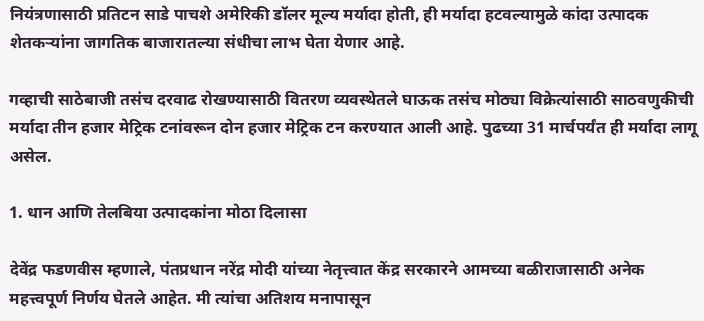नियंत्रणासाठी प्रतिटन साडे पाचशे अमेरिकी डॉलर मूल्य मर्यादा होती, ही मर्यादा हटवल्यामुळे कांदा उत्पादक शेतकऱ्यांना जागतिक बाजारातल्या संधीचा लाभ घेता येणार आहे.

गव्हाची साठेबाजी तसंच दरवाढ रोखण्यासाठी वितरण व्यवस्थेतले घाऊक तसंच मोठ्या विक्रेत्यांसाठी साठवणुकीची मर्यादा तीन हजार मेट्रिक टनांवरून दोन हजार मेट्रिक टन करण्यात आली आहे. पुढच्या 31 मार्चपर्यंत ही मर्यादा लागू असेल.

1. धान आणि तेलबिया उत्पादकांना मोठा दिलासा

देवेंद्र फडणवीस म्हणाले, पंतप्रधान नरेंद्र मोदी यांच्या नेतृत्त्वात केंद्र सरकारने आमच्या बळीराजासाठी अनेक महत्त्वपूर्ण निर्णय घेतले आहेत. मी त्यांचा अतिशय मनापासून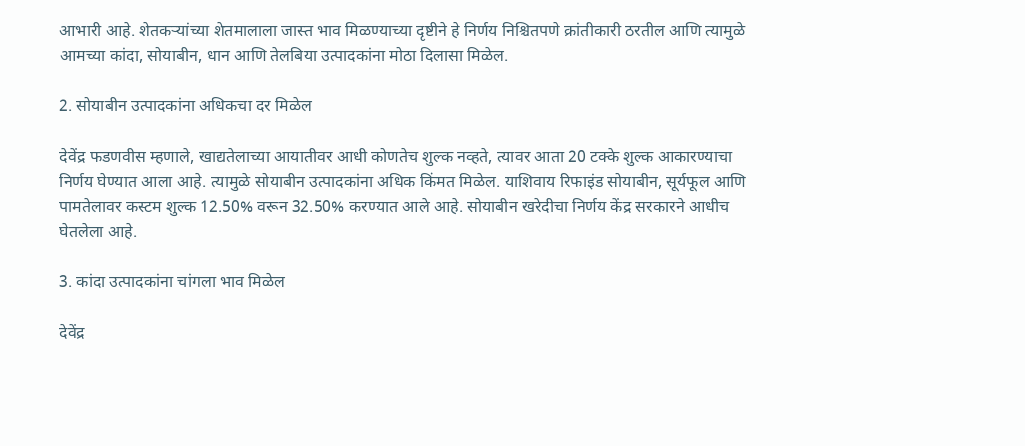आभारी आहे. शेतकऱ्यांच्या शेतमालाला जास्त भाव मिळण्याच्या दृष्टीने हे निर्णय निश्चितपणे क्रांतीकारी ठरतील आणि त्यामुळे आमच्या कांदा, सोयाबीन, धान आणि तेलबिया उत्पादकांना मोठा दिलासा मिळेल.

2. सोयाबीन उत्पादकांना अधिकचा दर मिळेल

देवेंद्र फडणवीस म्हणाले, खाद्यतेलाच्या आयातीवर आधी कोणतेच शुल्क नव्हते, त्यावर आता 20 टक्के शुल्क आकारण्याचा निर्णय घेण्यात आला आहे. त्यामुळे सोयाबीन उत्पादकांना अधिक किंमत मिळेल. याशिवाय रिफाइंड सोयाबीन, सूर्यफूल आणि पामतेलावर कस्टम शुल्क 12.50% वरून 32.50% करण्यात आले आहे. सोयाबीन खरेदीचा निर्णय केंद्र सरकारने आधीच घेतलेला आहे.

3. कांदा उत्पादकांना चांगला भाव मिळेल

देवेंद्र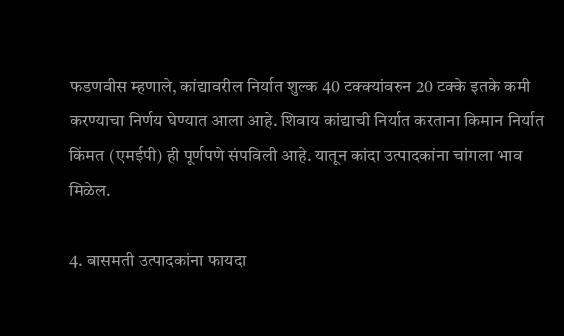फडणवीस म्हणाले, कांद्यावरील निर्यात शुल्क 40 टक्क्यांवरुन 20 टक्के इतके कमी करण्याचा निर्णय घेण्यात आला आहे. शिवाय कांद्याची निर्यात करताना किमान निर्यात किंमत (एमईपी) ही पूर्णपणे संपविली आहे. यातून कांदा उत्पादकांना चांगला भाव मिळेल.

4. बासमती उत्पादकांना फायदा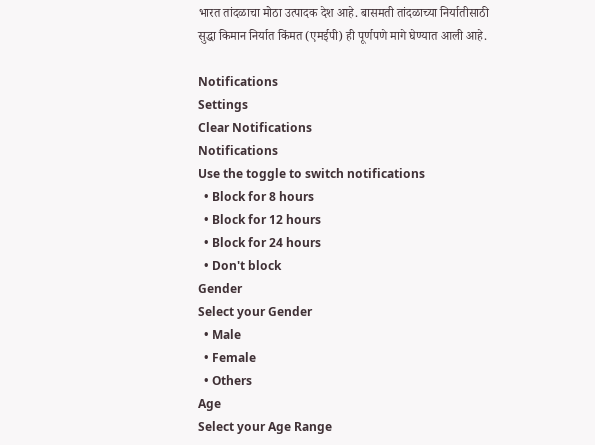भारत तांदळाचा मोठा उत्पादक देश आहे. बासमती तांदळाच्या निर्यातीसाठी सुद्धा किमान निर्यात किंमत (एमईपी) ही पूर्णपणे मागे घेण्यात आली आहे.

Notifications
Settings
Clear Notifications
Notifications
Use the toggle to switch notifications
  • Block for 8 hours
  • Block for 12 hours
  • Block for 24 hours
  • Don't block
Gender
Select your Gender
  • Male
  • Female
  • Others
Age
Select your Age Range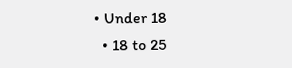• Under 18
  • 18 to 25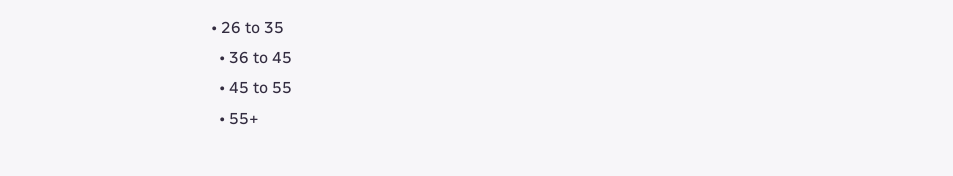• 26 to 35
  • 36 to 45
  • 45 to 55
  • 55+